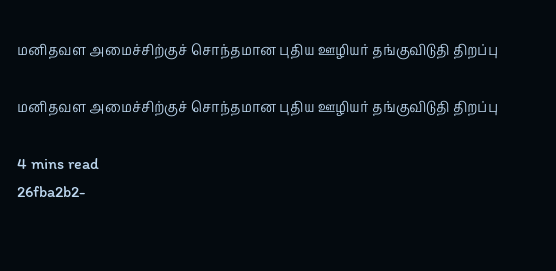மனிதவள அமைச்சிற்குச் சொந்தமான புதிய ஊழியர் தங்குவிடுதி திறப்பு

மனிதவள அமைச்சிற்குச் சொந்தமான புதிய ஊழியர் தங்குவிடுதி திறப்பு

4 mins read
26fba2b2-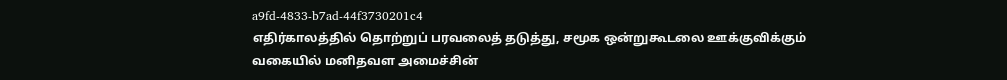a9fd-4833-b7ad-44f3730201c4
எதிர்காலத்தில் தொற்றுப் பரவலைத் தடுத்து, சமூக ஒன்றுகூடலை ஊக்குவிக்கும் வகையில் மனிதவள அமைச்சின்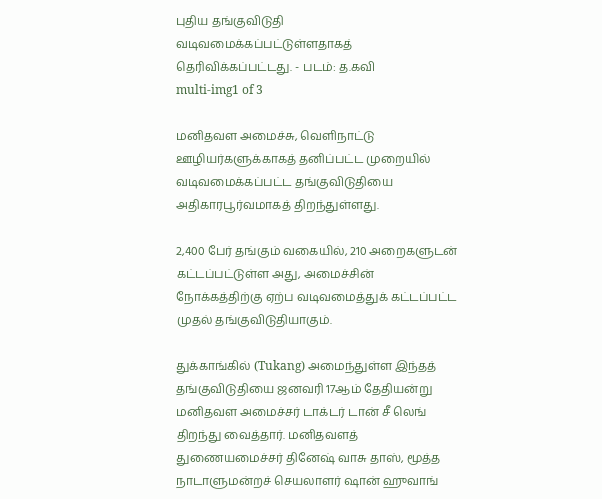புதிய தங்குவிடுதி வடிவமைக்கப்பட்டுள்ளதாகத் தெரிவிக்கப்பட்டது. - படம்: த.கவி
multi-img1 of 3

மனிதவள அமைச்சு, வெளிநாட்டு ஊழியர்களுக்காகத் தனிப்பட்ட முறையில் வடிவமைக்கப்பட்ட தங்குவிடுதியை அதிகாரபூர்வமாகத் திறந்துள்ளது.

2,400 பேர் தங்கும் வகையில், 210 அறைகளுடன் கட்டப்பட்டுள்ள அது, அமைச்சின் நோக்கத்திற்கு ஏற்ப வடிவமைத்துக் கட்டப்பட்ட முதல் தங்குவிடுதியாகும்.

துக்காங்கில் (Tukang) அமைந்துள்ள இந்தத் தங்குவிடுதியை ஜனவரி 17ஆம் தேதியன்று மனிதவள அமைச்சர் டாக்டர் டான் சீ லெங் திறந்து வைத்தார். மனிதவளத் துணையமைச்சர் தினேஷ் வாசு தாஸ், மூத்த நாடாளுமன்றச் செயலாளர் ஷான் ஹுவாங்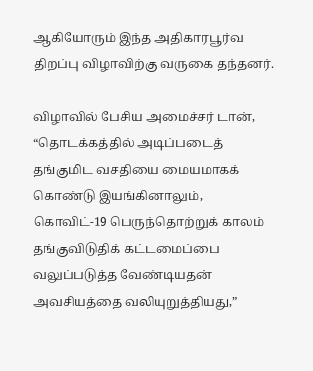ஆகியோரும் இந்த அதிகாரபூர்வ திறப்பு விழாவிற்கு வருகை தந்தனர்.

விழாவில் பேசிய அமைச்சர் டான், “தொடக்கத்தில் அடிப்படைத் தங்குமிட வசதியை மையமாகக் கொண்டு இயங்கினாலும், கொவிட்-19 பெருந்தொற்றுக் காலம் தங்குவிடுதிக் கட்டமைப்பை வலுப்படுத்த வேண்டியதன் அவசியத்தை வலியுறுத்தியது,”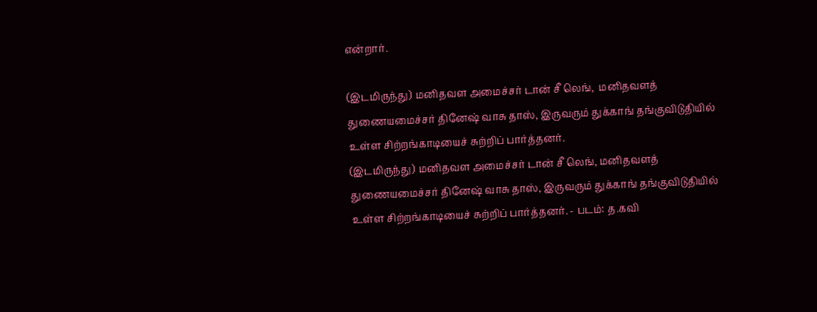என்றார்.

(இடமிருந்து) மனிதவள அமைச்சர் டான் சீ லெங்,  மனிதவளத் துணையமைச்சர் தினேஷ் வாசு தாஸ், இருவரும் துக்காங் தங்குவிடுதியில் உள்ள சிற்றங்காடியைச் சுற்றிப் பார்த்தனர்.
(இடமிருந்து) மனிதவள அமைச்சர் டான் சீ லெங், மனிதவளத் துணையமைச்சர் தினேஷ் வாசு தாஸ், இருவரும் துக்காங் தங்குவிடுதியில் உள்ள சிற்றங்காடியைச் சுற்றிப் பார்த்தனர். - படம்: த.கவி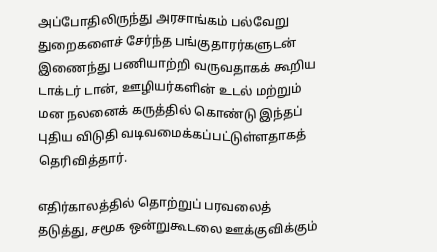அப்போதிலிருந்து அரசாங்கம் பல்வேறு துறைகளைச் சேர்ந்த பங்குதாரர்களுடன் இணைந்து பணியாற்றி வருவதாகக் கூறிய டாக்டர் டான், ஊழியர்களின் உடல் மற்றும் மன நலனைக் கருத்தில் கொண்டு இந்தப் புதிய விடுதி வடிவமைக்கப்பட்டுள்ளதாகத் தெரிவித்தார்.

எதிர்காலத்தில் தொற்றுப் பரவலைத் தடுத்து, சமூக ஒன்றுகூடலை ஊக்குவிக்கும்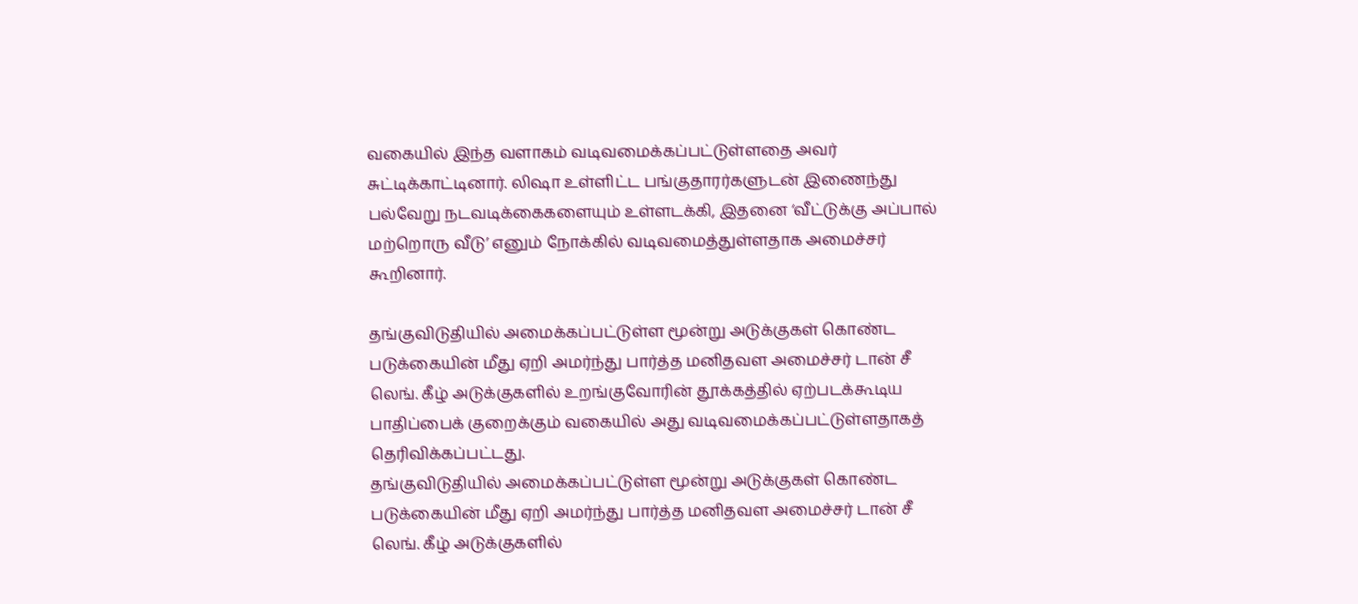வகையில் இந்த வளாகம் வடிவமைக்கப்பட்டுள்ளதை அவர் சுட்டிக்காட்டினார். லிஷா உள்ளிட்ட பங்குதாரர்களுடன் இணைந்து பல்வேறு நடவடிக்கைகளையும் உள்ளடக்கி, இதனை ‘வீட்டுக்கு அப்பால் மற்றொரு வீடு’ எனும் நோக்கில் வடிவமைத்துள்ளதாக அமைச்சர் கூறினார்.

தங்குவிடுதியில் அமைக்கப்பட்டுள்ள மூன்று அடுக்குகள் கொண்ட படுக்கையின் மீது ஏறி அமர்ந்து பார்த்த மனிதவள அமைச்சர் டான் சீ லெங். கீழ் அடுக்குகளில் உறங்குவோரின் தூக்கத்தில் ஏற்படக்கூடிய பாதிப்பைக் குறைக்கும் வகையில் அது வடிவமைக்கப்பட்டுள்ளதாகத் தெரிவிக்கப்பட்டது.
தங்குவிடுதியில் அமைக்கப்பட்டுள்ள மூன்று அடுக்குகள் கொண்ட படுக்கையின் மீது ஏறி அமர்ந்து பார்த்த மனிதவள அமைச்சர் டான் சீ லெங். கீழ் அடுக்குகளில்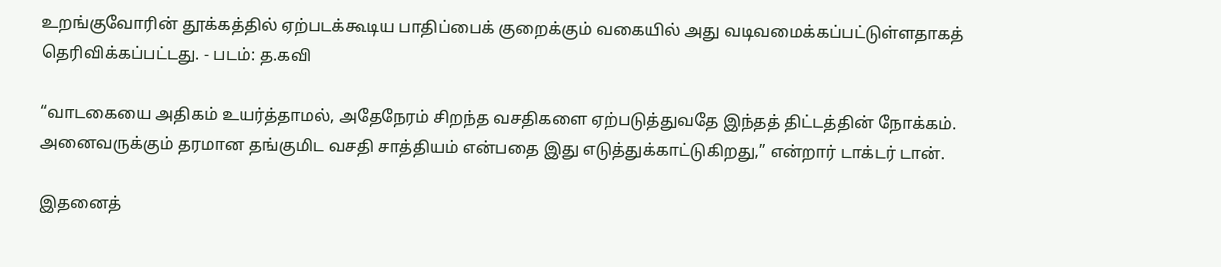உறங்குவோரின் தூக்கத்தில் ஏற்படக்கூடிய பாதிப்பைக் குறைக்கும் வகையில் அது வடிவமைக்கப்பட்டுள்ளதாகத் தெரிவிக்கப்பட்டது. - படம்: த.கவி

“வாடகையை அதிகம் உயர்த்தாமல், அதேநேரம் சிறந்த வசதிகளை ஏற்படுத்துவதே இந்தத் திட்டத்தின் நோக்கம். அனைவருக்கும் தரமான தங்குமிட வசதி சாத்தியம் என்பதை இது எடுத்துக்காட்டுகிறது,” என்றார் டாக்டர் டான்.

இதனைத்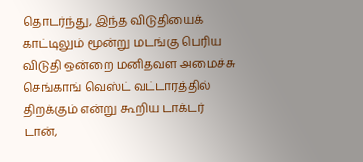தொடர்ந்து, இந்த விடுதியைக் காட்டிலும் மூன்று மடங்கு பெரிய விடுதி ஒன்றை மனிதவள அமைச்சு செங்காங் வெஸ்ட் வட்டாரத்தில் திறக்கும் என்று கூறிய டாக்டர் டான்,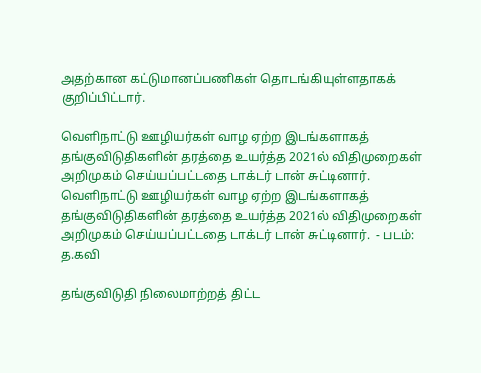அதற்கான கட்டுமானப்பணிகள் தொடங்கியுள்ளதாகக் குறிப்பிட்டார்.

வெளிநாட்டு ஊழியர்கள் வாழ ஏற்ற இடங்களாகத் தங்குவிடுதிகளின் தரத்தை உயர்த்த 2021ல் விதிமுறைகள் அறிமுகம் செய்யப்பட்டதை டாக்டர் டான் சுட்டினார்.
வெளிநாட்டு ஊழியர்கள் வாழ ஏற்ற இடங்களாகத் தங்குவிடுதிகளின் தரத்தை உயர்த்த 2021ல் விதிமுறைகள் அறிமுகம் செய்யப்பட்டதை டாக்டர் டான் சுட்டினார்.  - படம்: த.கவி

தங்குவிடுதி நிலைமாற்றத் திட்ட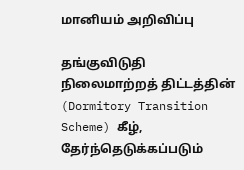மானியம் அறிவிப்பு

தங்குவிடுதி நிலைமாற்றத் திட்டத்தின் (Dormitory Transition Scheme) கீழ், தேர்ந்தெடுக்கப்படும்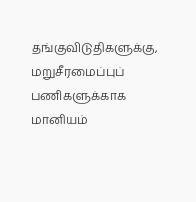தங்குவிடுதிகளுக்கு, மறுசீரமைப்புப் பணிகளுக்காக மானியம்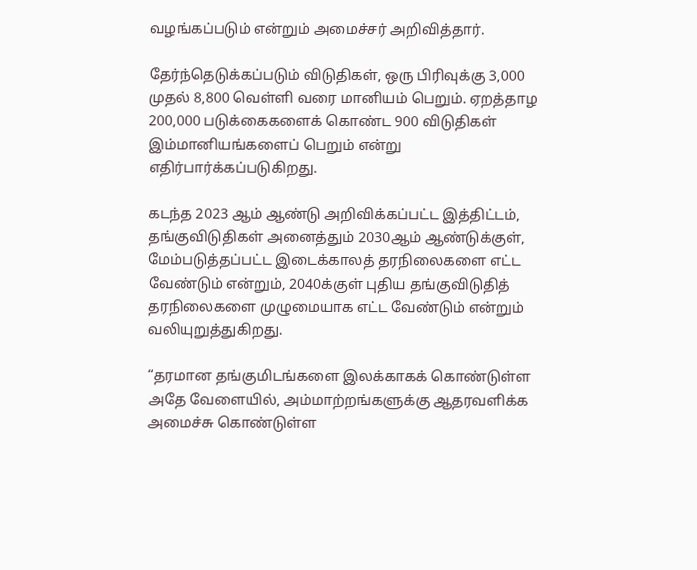வழங்கப்படும் என்றும் அமைச்சர் அறிவித்தார்.

தேர்ந்தெடுக்கப்படும் விடுதிகள், ஒரு பிரிவுக்கு 3,000 முதல் 8,800 வெள்ளி வரை மானியம் பெறும். ஏறத்தாழ 200,000 படுக்கைகளைக் கொண்ட 900 விடுதிகள் இம்மானியங்களைப் பெறும் என்று எதிர்பார்க்கப்படுகிறது.

கடந்த 2023 ஆம் ஆண்டு அறிவிக்கப்பட்ட இத்திட்டம், தங்குவிடுதிகள் அனைத்தும் 2030ஆம் ஆண்டுக்குள், மேம்படுத்தப்பட்ட இடைக்காலத் தரநிலைகளை எட்ட வேண்டும் என்றும், 2040க்குள் புதிய தங்குவிடுதித் தரநிலைகளை முழுமையாக எட்ட வேண்டும் என்றும் வலியுறுத்துகிறது.

“தரமான தங்குமிடங்களை இலக்காகக் கொண்டுள்ள அதே வேளையில், அம்மாற்றங்களுக்கு ஆதரவளிக்க அமைச்சு கொண்டுள்ள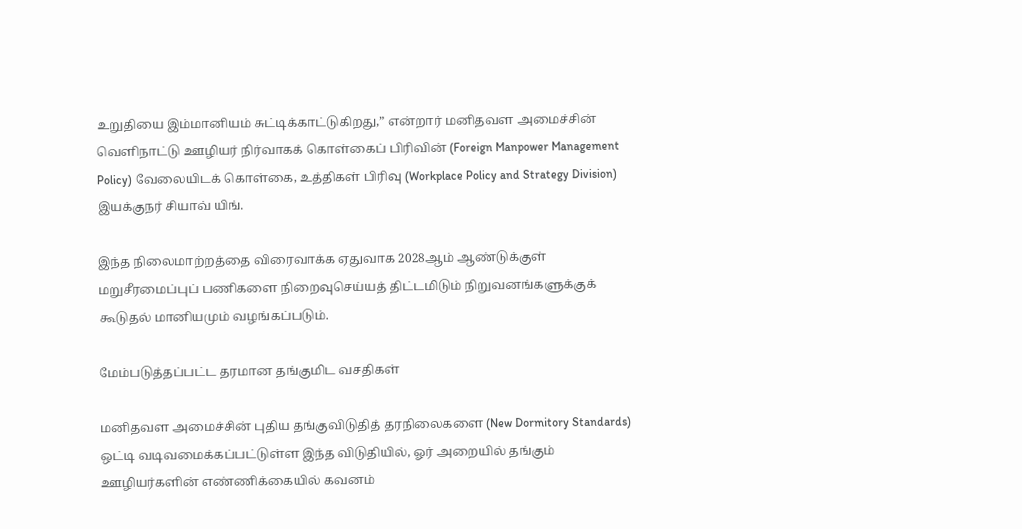உறுதியை இம்மானியம் சுட்டிக்காட்டுகிறது,” என்றார் மனிதவள அமைச்சின் வெளிநாட்டு ஊழியர் நிர்வாகக் கொள்கைப் பிரிவின் (Foreign Manpower Management Policy) வேலையிடக் கொள்கை, உத்திகள் பிரிவு (Workplace Policy and Strategy Division) இயக்குநர் சியாவ் யிங்.

இந்த நிலைமாற்றத்தை விரைவாக்க ஏதுவாக 2028ஆம் ஆண்டுக்குள் மறுசீரமைப்புப் பணிகளை நிறைவுசெய்யத் திட்டமிடும் நிறுவனங்களுக்குக் கூடுதல் மானியமும் வழங்கப்படும்.

மேம்படுத்தப்பட்ட தரமான தங்குமிட வசதிகள்

மனிதவள அமைச்சின் புதிய தங்குவிடுதித் தரநிலைகளை (New Dormitory Standards) ஒட்டி வடிவமைக்கப்பட்டுள்ள இந்த விடுதியில், ஓர் அறையில் தங்கும் ஊழியர்களின் எண்ணிக்கையில் கவனம்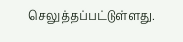செலுத்தப்பட்டுள்ளது.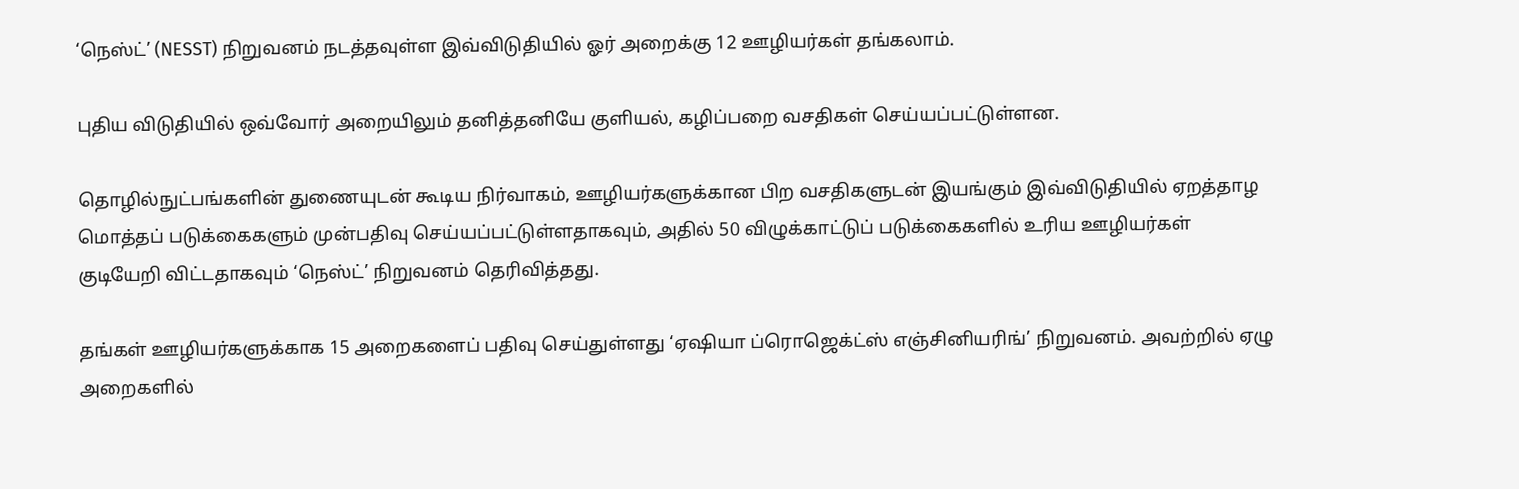‘நெஸ்ட்’ (NESST) நிறுவனம் நடத்தவுள்ள இவ்விடுதியில் ஓர் அறைக்கு 12 ஊழியர்கள் தங்கலாம்.

புதிய விடுதியில் ஒவ்வோர் அறையிலும் தனித்தனியே குளியல், கழிப்பறை வசதிகள் செய்யப்பட்டுள்ளன.

தொழில்நுட்பங்களின் துணையுடன் கூடிய நிர்வாகம், ஊழியர்களுக்கான பிற வசதிகளுடன் இயங்கும் இவ்விடுதியில் ஏறத்தாழ மொத்தப் படுக்கைகளும் முன்பதிவு செய்யப்பட்டுள்ளதாகவும், அதில் 50 விழுக்காட்டுப் படுக்கைகளில் உரிய ஊழியர்கள் குடியேறி விட்டதாகவும் ‘நெஸ்ட்’ நிறுவனம் தெரிவித்தது.

தங்கள் ஊழியர்களுக்காக 15 அறைகளைப் பதிவு செய்துள்ளது ‘ஏ‌ஷியா ப்ரொஜெக்ட்ஸ் எஞ்சினியரிங்’ நிறுவனம். அவற்றில் ஏழு அறைகளில்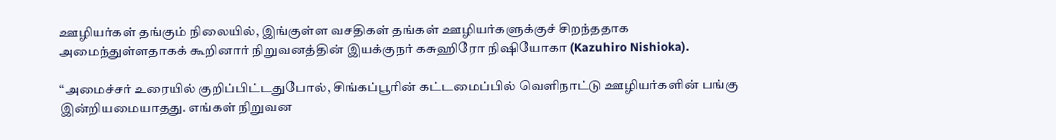ஊழியர்கள் தங்கும் நிலையில், இங்குள்ள வசதிகள் தங்கள் ஊழியர்களுக்குச் சிறந்ததாக அமைந்துள்ளதாகக் கூறினார் நிறுவனத்தின் இயக்குநர் கசுஹிரோ நி‌ஷியோகா (Kazuhiro Nishioka).

“அமைச்சர் உரையில் குறிப்பிட்டதுபோல், சிங்கப்பூரின் கட்டமைப்பில் வெளிநாட்டு ஊழியர்களின் பங்கு இன்றியமையாதது. எங்கள் நிறுவன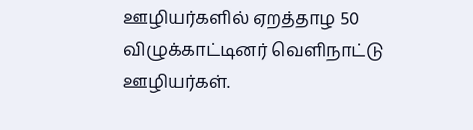ஊழியர்களில் ஏறத்தாழ 50 விழுக்காட்டினர் வெளிநாட்டு ஊழியர்கள்.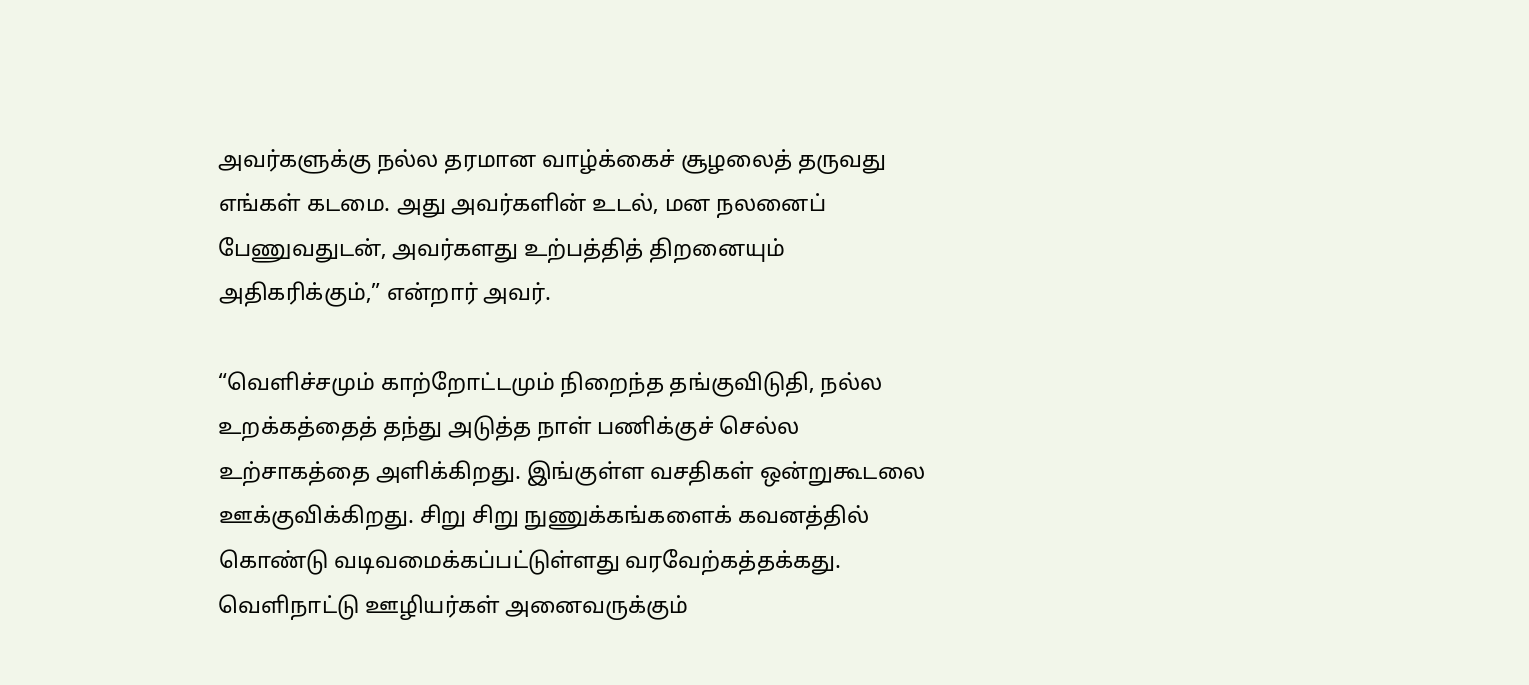அவர்களுக்கு நல்ல தரமான வாழ்க்கைச் சூழலைத் தருவது எங்கள் கடமை. அது அவர்களின் உடல், மன நலனைப் பேணுவதுடன், அவர்களது உற்பத்தித் திறனையும் அதிகரிக்கும்,” என்றார் அவர்.

“வெளிச்சமும் காற்றோட்டமும் நிறைந்த தங்குவிடுதி, நல்ல உறக்கத்தைத் தந்து அடுத்த நாள் பணிக்குச் செல்ல உற்சாகத்தை அளிக்கிறது. இங்குள்ள வசதிகள் ஒன்றுகூடலை ஊக்குவிக்கிறது. சிறு சிறு நுணுக்கங்களைக் கவனத்தில் கொண்டு வடிவமைக்கப்பட்டுள்ளது வரவேற்கத்தக்கது. வெளிநாட்டு ஊழியர்கள் அனைவருக்கும்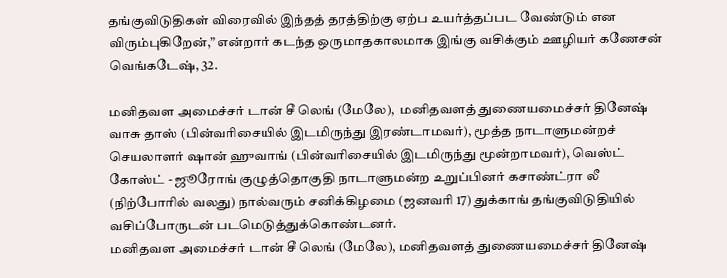தங்குவிடுதிகள் விரைவில் இந்தத் தரத்திற்கு ஏற்ப உயர்த்தப்பட வேண்டும் என விரும்புகிறேன்,” என்றார் கடந்த ஒருமாதகாலமாக இங்கு வசிக்கும் ஊழியர் கணேசன் வெங்கடே‌ஷ், 32.

மனிதவள அமைச்சர் டான் சீ லெங் (மேலே),  மனிதவளத் துணையமைச்சர் தினேஷ் வாசு தாஸ் (பின்வரிசையில் இடமிருந்து இரண்டாமவர்), மூத்த நாடாளுமன்றச் செயலாளர் ஷான் ஹுவாங் (பின்வரிசையில் இடமிருந்து மூன்றாமவர்), வெஸ்ட் கோஸ்ட் - ஜூரோங் குழுத்தொகுதி நாடாளுமன்ற உறுப்பினர் கசாண்ட்ரா லீ (நிற்போரில் வலது) நால்வரும் சனிக்கிழமை (ஜனவரி 17) துக்காங் தங்குவிடுதியில் வசிப்போருடன் படமெடுத்துக்கொண்டனர்.
மனிதவள அமைச்சர் டான் சீ லெங் (மேலே), மனிதவளத் துணையமைச்சர் தினேஷ்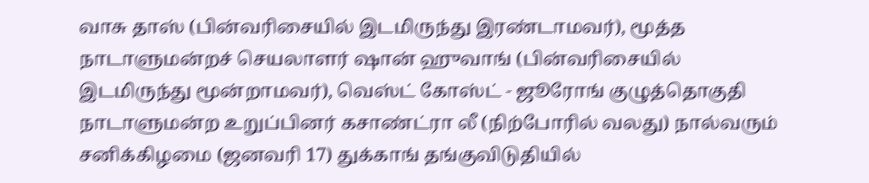வாசு தாஸ் (பின்வரிசையில் இடமிருந்து இரண்டாமவர்), மூத்த நாடாளுமன்றச் செயலாளர் ஷான் ஹுவாங் (பின்வரிசையில் இடமிருந்து மூன்றாமவர்), வெஸ்ட் கோஸ்ட் - ஜூரோங் குழுத்தொகுதி நாடாளுமன்ற உறுப்பினர் கசாண்ட்ரா லீ (நிற்போரில் வலது) நால்வரும் சனிக்கிழமை (ஜனவரி 17) துக்காங் தங்குவிடுதியில்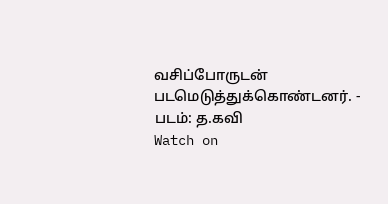வசிப்போருடன் படமெடுத்துக்கொண்டனர். - படம்: த.கவி
Watch on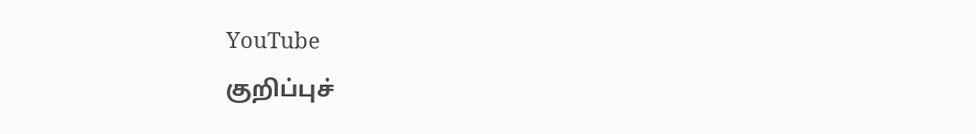YouTube
குறிப்புச்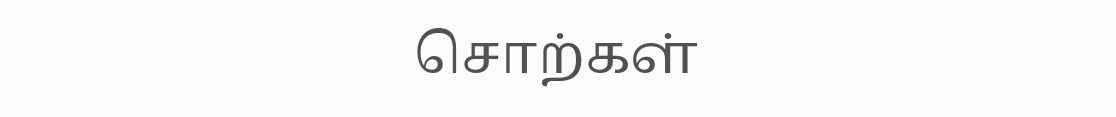சொற்கள்